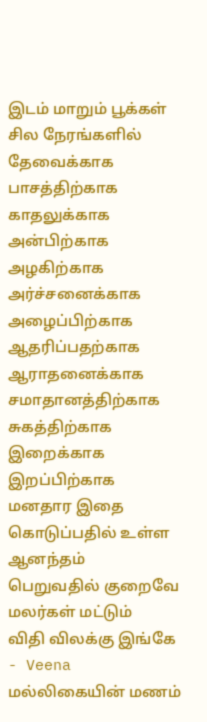இடம் மாறும் பூக்கள்
சில நேரங்களில்
தேவைக்காக
பாசத்திற்காக
காதலுக்காக
அன்பிற்காக
அழகிற்காக
அர்ச்சனைக்காக
அழைப்பிற்காக
ஆதரிப்பதற்காக
ஆராதனைக்காக
சமாதானத்திற்காக
சுகத்திற்காக
இறைக்காக
இறப்பிற்காக
மனதார இதை கொடுப்பதில் உள்ள ஆனந்தம்
பெறுவதில் குறைவே
மலர்கள் மட்டும்
விதி விலக்கு இங்கே
- Veena
மல்லிகையின் மணம்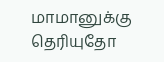மாமானுக்கு தெரியுதோ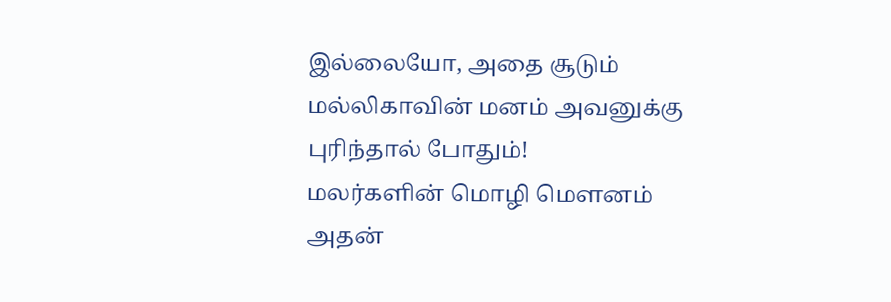இல்லையோ, அதை சூடும்
மல்லிகாவின் மனம் அவனுக்கு
புரிந்தால் போதும்!
மலர்களின் மொழி மௌனம்
அதன்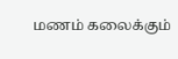மணம் கலைக்கும்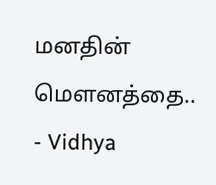மனதின் மௌனத்தை..
- Vidhya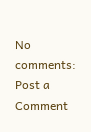No comments:
Post a Comment